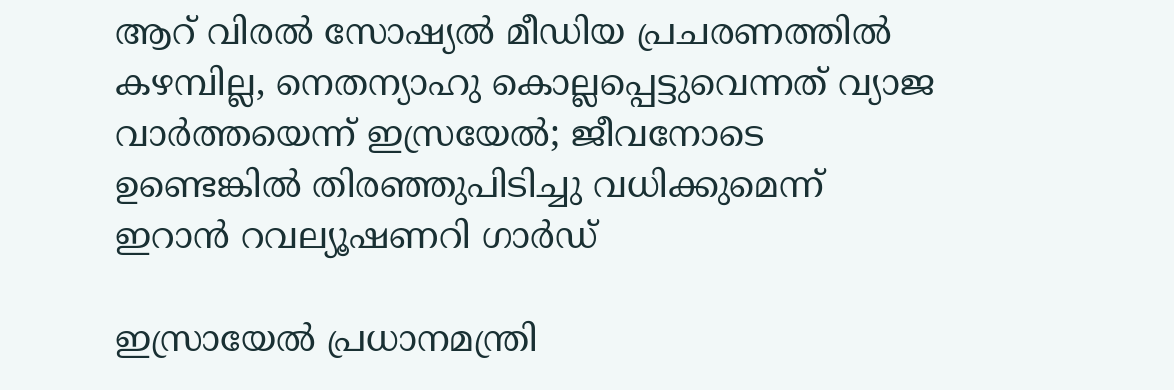ആറ് വിരല്‍ സോഷ്യല്‍ മീഡിയ പ്രചരണത്തില്‍ കഴമ്പില്ല, നെതന്യാഹു കൊല്ലപ്പെട്ടുവെന്നത് വ്യാജ വാര്‍ത്തയെന്ന് ഇസ്രയേല്‍; ജീവനോടെ ഉണ്ടെങ്കില്‍ തിരഞ്ഞുപിടിച്ചു വധിക്കുമെന്ന് ഇറാന്‍ റവല്യൂഷണറി ഗാര്‍ഡ്

ഇസ്രായേല്‍ പ്രധാനമന്ത്രി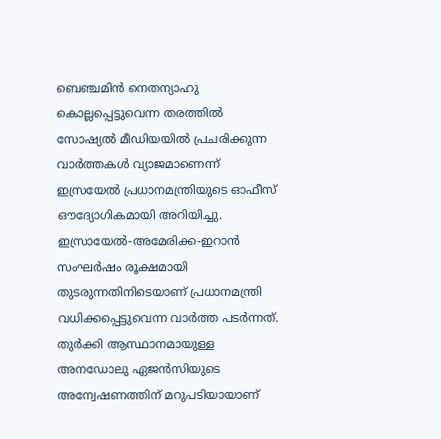ബെഞ്ചമിന്‍ നെതന്യാഹു കൊല്ലപ്പെട്ടുവെന്ന തരത്തില്‍ സോഷ്യല്‍ മീഡിയയില്‍ പ്രചരിക്കുന്ന വാര്‍ത്തകള്‍ വ്യാജമാണെന്ന് ഇസ്രയേല്‍ പ്രധാനമന്ത്രിയുടെ ഓഫീസ് ഔദ്യോഗികമായി അറിയിച്ചു. ഇസ്രായേല്‍-അമേരിക്ക-ഇറാന്‍ സംഘര്‍ഷം രൂക്ഷമായി തുടരുന്നതിനിടെയാണ് പ്രധാനമന്ത്രി വധിക്കപ്പെട്ടുവെന്ന വാര്‍ത്ത പടര്‍ന്നത്. തുര്‍ക്കി ആസ്ഥാനമായുള്ള അനഡോലു ഏജന്‍സിയുടെ അന്വേഷണത്തിന് മറുപടിയായാണ്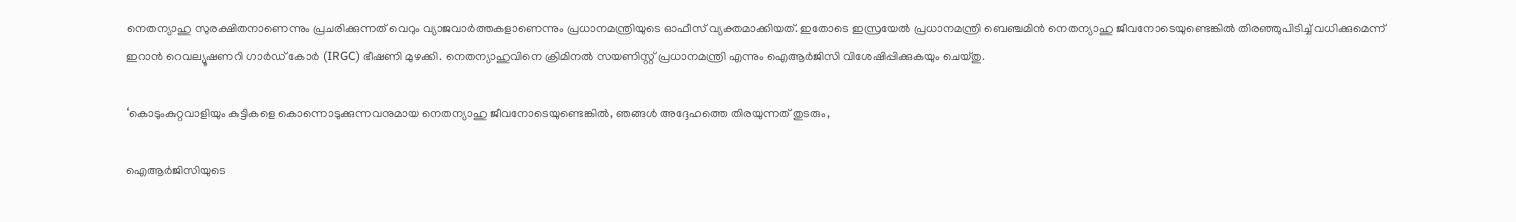നെതന്യാഹു സുരക്ഷിതനാണെന്നും പ്രചരിക്കുന്നത് വെറും വ്യാജവാര്‍ത്തകളാണെന്നും പ്രധാനമന്ത്രിയുടെ ഓഫീസ് വ്യക്തമാക്കിയത്. ഇതോടെ ഇസ്രയേല്‍ പ്രധാനമന്ത്രി ബെഞ്ചമിന്‍ നെതന്യാഹു ജീവനോടെയുണ്ടെങ്കില്‍ തിരഞ്ഞുപിടിച്ച് വധിക്കുമെന്ന് ഇറാന്‍ റെവല്യൂഷണറി ഗാര്‍ഡ് കോര്‍ (IRGC) ഭീഷണി മുഴക്കി. നെതന്യാഹുവിനെ ക്രിമിനല്‍ സയണിസ്റ്റ് പ്രധാനമന്ത്രി എന്നും ഐആര്‍ജിസി വിശേഷിപ്പിക്കുകയും ചെയ്തു.

‘കൊടുംകുറ്റവാളിയും കുട്ടികളെ കൊന്നൊടുക്കുന്നവനുമായ നെതന്യാഹു ജീവനോടെയുണ്ടെങ്കില്‍, ഞങ്ങള്‍ അദ്ദേഹത്തെ തിരയുന്നത് തുടരും,

ഐആര്‍ജിസിയുടെ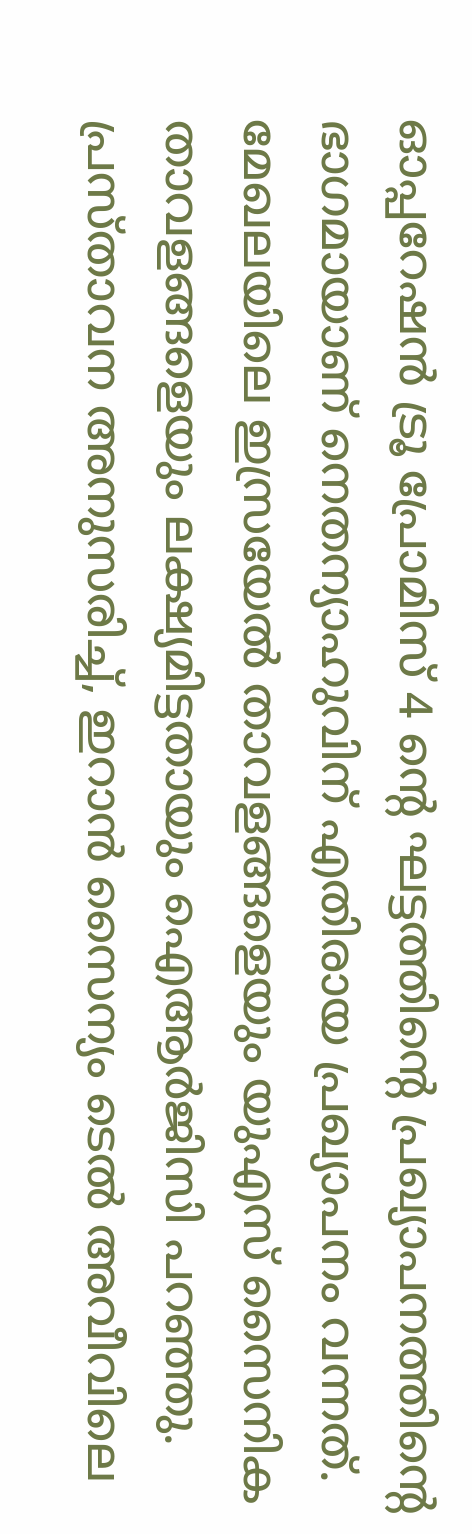ഓപ്പറേഷന്‍ ട്രൂ പ്രോമിസ് 4 ന്റെ ഘട്ടത്തിന്റെ പ്രഖ്യാപനത്തിന്റെ ഭാഗമായാണ് നെതന്യാഹുവിന് എതിരായ പ്രഖ്യാപനം വന്നത്. മേഖലയിലെ ഇസ്രയേല്‍ താവളങ്ങളെയും യുഎസ് സൈനിക താവളങ്ങളെയും ലക്ഷ്യമിട്ടതായും ഐആര്‍ജിസി പറഞ്ഞു. പ്രസ്താവന അനുസരിച്ച്, ഇറാന്‍ സൈന്യം ടെല്‍ അവീവിലെ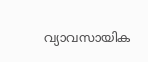വ്യാവസായിക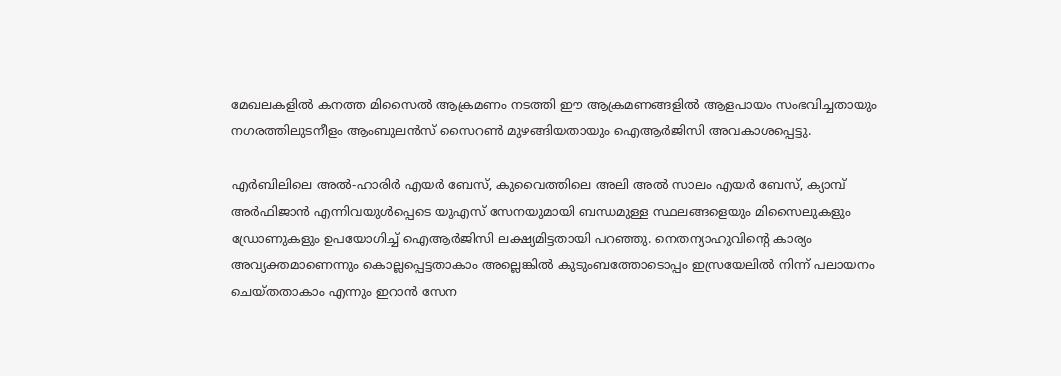മേഖലകളില്‍ കനത്ത മിസൈല്‍ ആക്രമണം നടത്തി ഈ ആക്രമണങ്ങളില്‍ ആളപായം സംഭവിച്ചതായും നഗരത്തിലുടനീളം ആംബുലന്‍സ് സൈറണ്‍ മുഴങ്ങിയതായും ഐആര്‍ജിസി അവകാശപ്പെട്ടു.

എര്‍ബിലിലെ അല്‍-ഹാരിര്‍ എയര്‍ ബേസ്, കുവൈത്തിലെ അലി അല്‍ സാലം എയര്‍ ബേസ്, ക്യാമ്പ് അര്‍ഫിജാന്‍ എന്നിവയുള്‍പ്പെടെ യുഎസ് സേനയുമായി ബന്ധമുള്ള സ്ഥലങ്ങളെയും മിസൈലുകളും ഡ്രോണുകളും ഉപയോഗിച്ച് ഐആര്‍ജിസി ലക്ഷ്യമിട്ടതായി പറഞ്ഞു. നെതന്യാഹുവിന്റെ കാര്യം അവ്യക്തമാണെന്നും കൊല്ലപ്പെട്ടതാകാം അല്ലെങ്കില്‍ കുടുംബത്തോടൊപ്പം ഇസ്രയേലില്‍ നിന്ന് പലായനം ചെയ്തതാകാം എന്നും ഇറാന്‍ സേന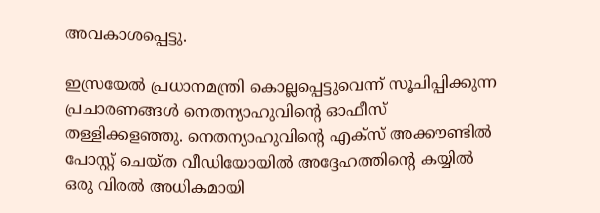അവകാശപ്പെട്ടു.

ഇസ്രയേല്‍ പ്രധാനമന്ത്രി കൊല്ലപ്പെട്ടുവെന്ന് സൂചിപ്പിക്കുന്ന പ്രചാരണങ്ങള്‍ നെതന്യാഹുവിന്റെ ഓഫീസ് തള്ളിക്കളഞ്ഞു. നെതന്യാഹുവിന്റെ എക്‌സ് അക്കൗണ്ടില്‍ പോസ്റ്റ് ചെയ്ത വീഡിയോയില്‍ അദ്ദേഹത്തിന്റെ കയ്യില്‍ ഒരു വിരല്‍ അധികമായി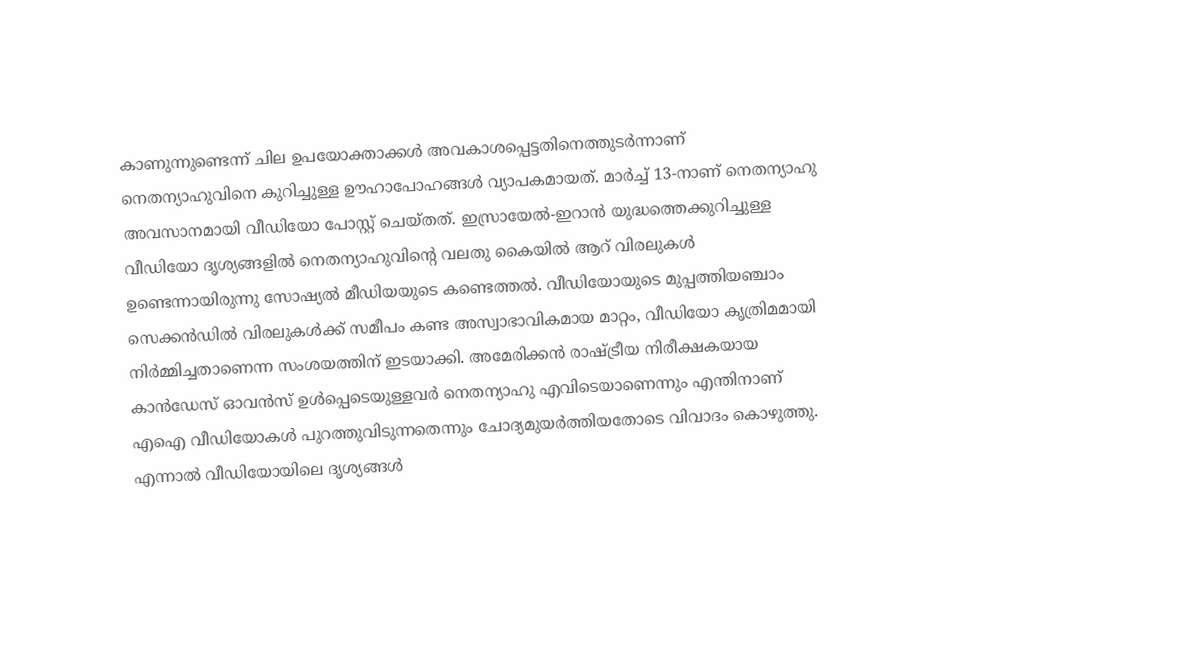കാണുന്നുണ്ടെന്ന് ചില ഉപയോക്താക്കള്‍ അവകാശപ്പെട്ടതിനെത്തുടര്‍ന്നാണ് നെതന്യാഹുവിനെ കുറിച്ചുള്ള ഊഹാപോഹങ്ങള്‍ വ്യാപകമായത്. മാര്‍ച്ച് 13-നാണ് നെതന്യാഹു അവസാനമായി വീഡിയോ പോസ്റ്റ് ചെയ്തത്. ഇസ്രായേല്‍-ഇറാന്‍ യുദ്ധത്തെക്കുറിച്ചുള്ള വീഡിയോ ദൃശ്യങ്ങളില്‍ നെതന്യാഹുവിന്റെ വലതു കൈയില്‍ ആറ് വിരലുകള്‍ ഉണ്ടെന്നായിരുന്നു സോഷ്യല്‍ മീഡിയയുടെ കണ്ടെത്തല്‍. വീഡിയോയുടെ മുപ്പത്തിയഞ്ചാം സെക്കന്‍ഡില്‍ വിരലുകള്‍ക്ക് സമീപം കണ്ട അസ്വാഭാവികമായ മാറ്റം, വീഡിയോ കൃത്രിമമായി നിര്‍മ്മിച്ചതാണെന്ന സംശയത്തിന് ഇടയാക്കി. അമേരിക്കന്‍ രാഷ്ട്രീയ നിരീക്ഷകയായ കാന്‍ഡേസ് ഓവന്‍സ് ഉള്‍പ്പെടെയുള്ളവര്‍ നെതന്യാഹു എവിടെയാണെന്നും എന്തിനാണ് എഐ വീഡിയോകള്‍ പുറത്തുവിടുന്നതെന്നും ചോദ്യമുയര്‍ത്തിയതോടെ വിവാദം കൊഴുത്തു. എന്നാല്‍ വീഡിയോയിലെ ദൃശ്യങ്ങള്‍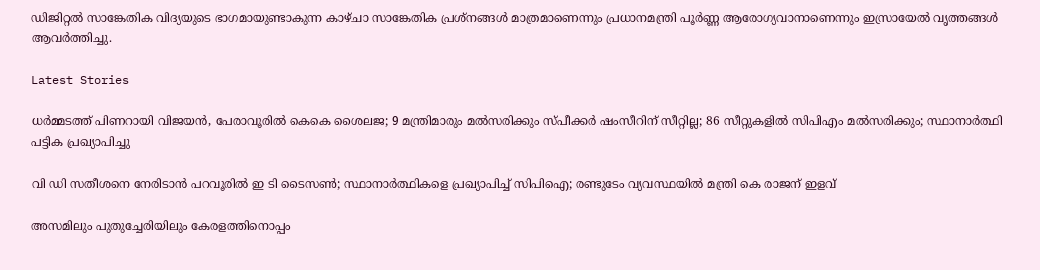ഡിജിറ്റല്‍ സാങ്കേതിക വിദ്യയുടെ ഭാഗമായുണ്ടാകുന്ന കാഴ്ചാ സാങ്കേതിക പ്രശ്‌നങ്ങള്‍ മാത്രമാണെന്നും പ്രധാനമന്ത്രി പൂര്‍ണ്ണ ആരോഗ്യവാനാണെന്നും ഇസ്രായേല്‍ വൃത്തങ്ങള്‍ ആവര്‍ത്തിച്ചു.

Latest Stories

ധര്‍മ്മടത്ത് പിണറായി വിജയന്‍, പേരാവൂരില്‍ കെകെ ശൈലജ; 9 മന്ത്രിമാരും മല്‍സരിക്കും സ്പീക്കര്‍ ഷംസീറിന് സീറ്റില്ല; 86 സീറ്റുകളില്‍ സിപിഎം മല്‍സരിക്കും; സ്ഥാനാര്‍ത്ഥി പട്ടിക പ്രഖ്യാപിച്ചു

വി ഡി സതീശനെ നേരിടാന്‍ പറവൂരില്‍ ഇ ടി ടൈസണ്‍; സ്ഥാനാര്‍ത്ഥികളെ പ്രഖ്യാപിച്ച് സിപിഐ; രണ്ടുടേം വ്യവസ്ഥയില്‍ മന്ത്രി കെ രാജന് ഇളവ്

അസമിലും പുതുച്ചേരിയിലും കേരളത്തിനൊപ്പം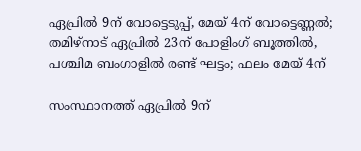ഏപ്രില്‍ 9ന് വോട്ടെടുപ്പ്, മേയ് 4ന് വോട്ടെണ്ണല്‍; തമിഴ്‌നാട് ഏപ്രില്‍ 23ന് പോളിംഗ് ബൂത്തില്‍, പശ്ചിമ ബംഗാളില്‍ രണ്ട് ഘട്ടം; ഫലം മേയ് 4ന്

സംസ്ഥാനത്ത് ഏപ്രില്‍ 9ന്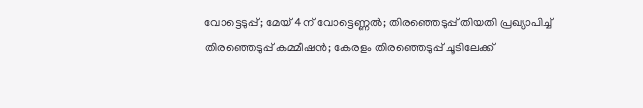വോട്ടെടുപ്പ്; മേയ് 4ന് വോട്ടെണ്ണല്‍; തിരഞ്ഞെടുപ്പ് തിയതി പ്രഖ്യാപിച്ച് തിരഞ്ഞെടുപ്പ് കമ്മീഷന്‍; കേരളം തിരഞ്ഞെടുപ്പ് ചൂടിലേക്ക്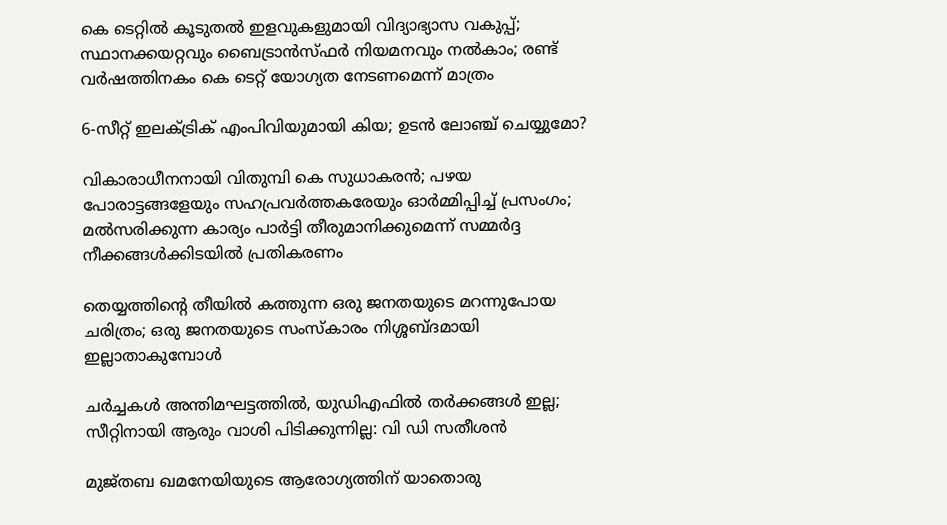കെ ടെറ്റില്‍ കൂടുതല്‍ ഇളവുകളുമായി വിദ്യാഭ്യാസ വകുപ്പ്; സ്ഥാനക്കയറ്റവും ബൈട്രാന്‍സ്ഫര്‍ നിയമനവും നല്‍കാം; രണ്ട് വര്‍ഷത്തിനകം കെ ടെറ്റ് യോഗ്യത നേടണമെന്ന് മാത്രം

6-സീറ്റ് ഇലക്‌ട്രിക് എംപിവിയുമായി കിയ; ഉടൻ ലോഞ്ച് ചെയ്യുമോ?

വികാരാധീനനായി വിതുമ്പി കെ സുധാകരന്‍; പഴയ പോരാട്ടങ്ങളേയും സഹപ്രവര്‍ത്തകരേയും ഓര്‍മ്മിപ്പിച്ച് പ്രസംഗം; മല്‍സരിക്കുന്ന കാര്യം പാര്‍ട്ടി തീരുമാനിക്കുമെന്ന് സമ്മര്‍ദ്ദ നീക്കങ്ങള്‍ക്കിടയില്‍ പ്രതികരണം

തെയ്യത്തിന്റെ തീയിൽ കത്തുന്ന ഒരു ജനതയുടെ മറന്നുപോയ ചരിത്രം; ഒരു ജനതയുടെ സംസ്കാരം നിശ്ശബ്ദമായി ഇല്ലാതാകുമ്പോൾ

ചർച്ചകൾ അന്തിമഘട്ടത്തിൽ, യുഡിഎഫിൽ തർക്കങ്ങൾ ഇല്ല; സീറ്റിനായി ആരും വാശി പിടിക്കുന്നില്ല: വി ഡി സതീശൻ

മുജ്‌തബ ഖമനേയിയുടെ ആരോഗ്യത്തിന് യാതൊരു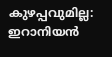കുഴപ്പവുമില്ല: ഇറാനിയൻ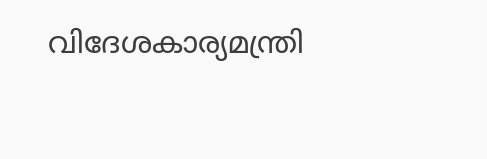വിദേശകാര്യമന്ത്രി